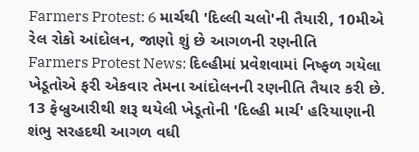Farmers Protest: 6 માર્ચથી 'દિલ્લી ચલો'ની તૈયારી, 10મીએ રેલ રોકો આંદોલન, જાણો શું છે આગળની રણનીતિ
Farmers Protest News: દિલ્હીમાં પ્રવેશવામાં નિષ્ફળ ગયેલા ખેડૂતોએ ફરી એકવાર તેમના આંદોલનની રણનીતિ તૈયાર કરી છે. 13 ફેબ્રુઆરીથી શરૂ થયેલી ખેડૂતોની 'દિલ્હી માર્ચ' હરિયાણાની શંભુ સરહદથી આગળ વધી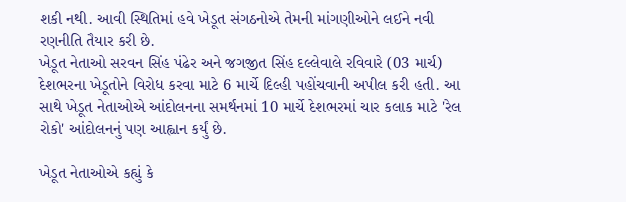શકી નથી. આવી સ્થિતિમાં હવે ખેડૂત સંગઠનોએ તેમની માંગણીઓને લઈને નવી રણનીતિ તૈયાર કરી છે.
ખેડૂત નેતાઓ સરવન સિંહ પંઢેર અને જગજીત સિંહ દલ્લેવાલે રવિવારે (03 માર્ચ) દેશભરના ખેડૂતોને વિરોધ કરવા માટે 6 માર્ચે દિલ્હી પહોંચવાની અપીલ કરી હતી. આ સાથે ખેડૂત નેતાઓએ આંદોલનના સમર્થનમાં 10 માર્ચે દેશભરમાં ચાર કલાક માટે 'રેલ રોકો' આંદોલનનું પણ આહ્વાન કર્યું છે.

ખેડૂત નેતાઓએ કહ્યું કે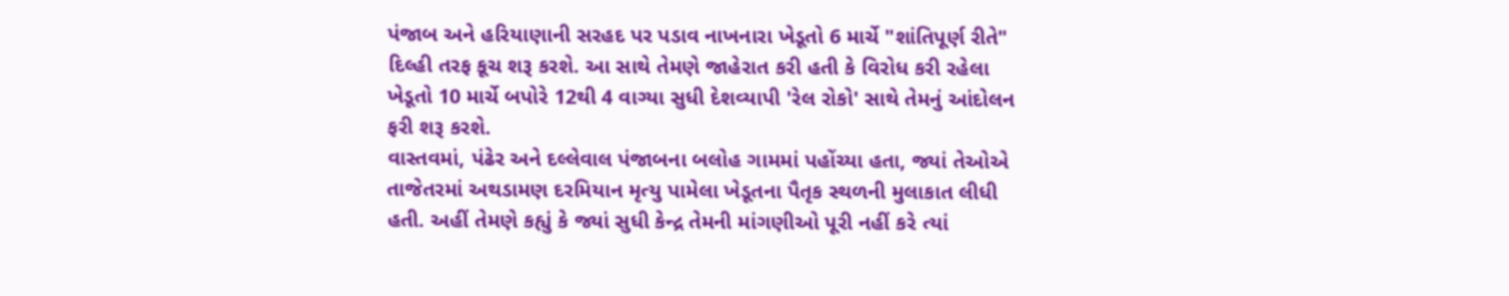પંજાબ અને હરિયાણાની સરહદ પર પડાવ નાખનારા ખેડૂતો 6 માર્ચે "શાંતિપૂર્ણ રીતે" દિલ્હી તરફ કૂચ શરૂ કરશે. આ સાથે તેમણે જાહેરાત કરી હતી કે વિરોધ કરી રહેલા ખેડૂતો 10 માર્ચે બપોરે 12થી 4 વાગ્યા સુધી દેશવ્યાપી 'રેલ રોકો' સાથે તેમનું આંદોલન ફરી શરૂ કરશે.
વાસ્તવમાં, પંઢેર અને દલ્લેવાલ પંજાબના બલોહ ગામમાં પહોંચ્યા હતા, જ્યાં તેઓએ તાજેતરમાં અથડામણ દરમિયાન મૃત્યુ પામેલા ખેડૂતના પૈતૃક સ્થળની મુલાકાત લીધી હતી. અહીં તેમણે કહ્યું કે જ્યાં સુધી કેન્દ્ર તેમની માંગણીઓ પૂરી નહીં કરે ત્યાં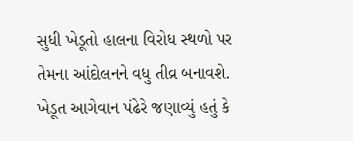સુધી ખેડૂતો હાલના વિરોધ સ્થળો પર તેમના આંદોલનને વધુ તીવ્ર બનાવશે.
ખેડૂત આગેવાન પંઢેરે જણાવ્યું હતું કે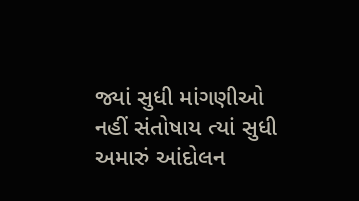જ્યાં સુધી માંગણીઓ નહીં સંતોષાય ત્યાં સુધી અમારું આંદોલન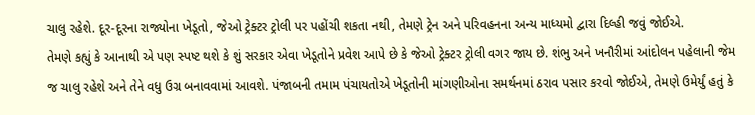ચાલુ રહેશે. દૂર-દૂરના રાજ્યોના ખેડૂતો, જેઓ ટ્રેક્ટર ટ્રોલી પર પહોંચી શકતા નથી, તેમણે ટ્રેન અને પરિવહનના અન્ય માધ્યમો દ્વારા દિલ્હી જવું જોઈએ.
તેમણે કહ્યું કે આનાથી એ પણ સ્પષ્ટ થશે કે શું સરકાર એવા ખેડૂતોને પ્રવેશ આપે છે કે જેઓ ટ્રેક્ટર ટ્રોલી વગર જાય છે. શંભુ અને ખનૌરીમાં આંદોલન પહેલાની જેમ જ ચાલુ રહેશે અને તેને વધુ ઉગ્ર બનાવવામાં આવશે. પંજાબની તમામ પંચાયતોએ ખેડૂતોની માંગણીઓના સમર્થનમાં ઠરાવ પસાર કરવો જોઈએ, તેમણે ઉમેર્યું હતું કે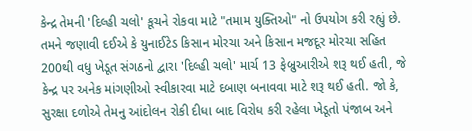કેન્દ્ર તેમની 'દિલ્હી ચલો' કૂચને રોકવા માટે "તમામ યુક્તિઓ" નો ઉપયોગ કરી રહ્યું છે.
તમને જણાવી દઈએ કે યુનાઈટેડ કિસાન મોરચા અને કિસાન મજદૂર મોરચા સહિત 200થી વધુ ખેડૂત સંગઠનો દ્વારા 'દિલ્હી ચલો' માર્ચ 13 ફેબ્રુઆરીએ શરૂ થઈ હતી, જે કેન્દ્ર પર અનેક માંગણીઓ સ્વીકારવા માટે દબાણ બનાવવા માટે શરૂ થઈ હતી. જો કે, સુરક્ષા દળોએ તેમનુ આંદોલન રોકી દીધા બાદ વિરોધ કરી રહેલા ખેડૂતો પંજાબ અને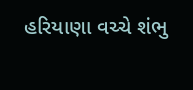હરિયાણા વચ્ચે શંભુ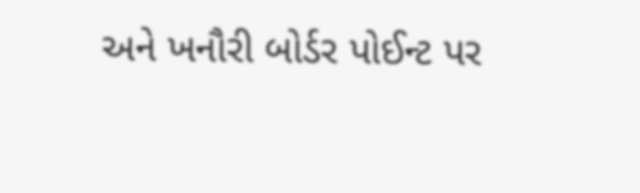અને ખનૌરી બોર્ડર પોઈન્ટ પર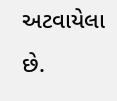અટવાયેલા છે.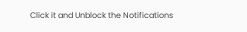Click it and Unblock the Notifications